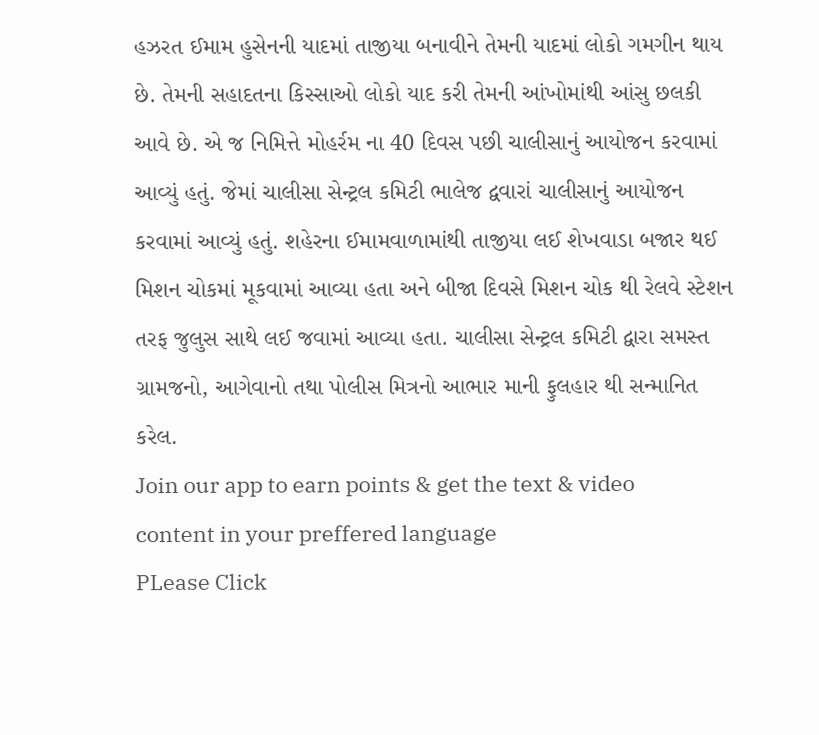હઝરત ઈમામ હુસેનની યાદમાં તાજીયા બનાવીને તેમની યાદમાં લોકો ગમગીન થાય છે. તેમની સહાદતના કિસ્સાઓ લોકો યાદ કરી તેમની આંખોમાંથી આંસુ છલકી આવે છે. એ જ નિમિત્તે મોહર્રમ ના 40 દિવસ પછી ચાલીસાનું આયોજન કરવામાં આવ્યું હતું. જેમાં ચાલીસા સેન્ટ્રલ કમિટી ભાલેજ દ્વવારાં ચાલીસાનું આયોજન કરવામાં આવ્યું હતું. શહેરના ઈમામવાળામાંથી તાજીયા લઈ શેખવાડા બજાર થઈ મિશન ચોકમાં મૂકવામાં આવ્યા હતા અને બીજા દિવસે મિશન ચોક થી રેલવે સ્ટેશન તરફ જુલુસ સાથે લઈ જવામાં આવ્યા હતા. ચાલીસા સેન્ટ્રલ કમિટી દ્વારા સમસ્ત ગ્રામજનો, આગેવાનો તથા પોલીસ મિત્રનો આભાર માની ફુલહાર થી સન્માનિત કરેલ.
Join our app to earn points & get the text & video content in your preffered language
PLease Click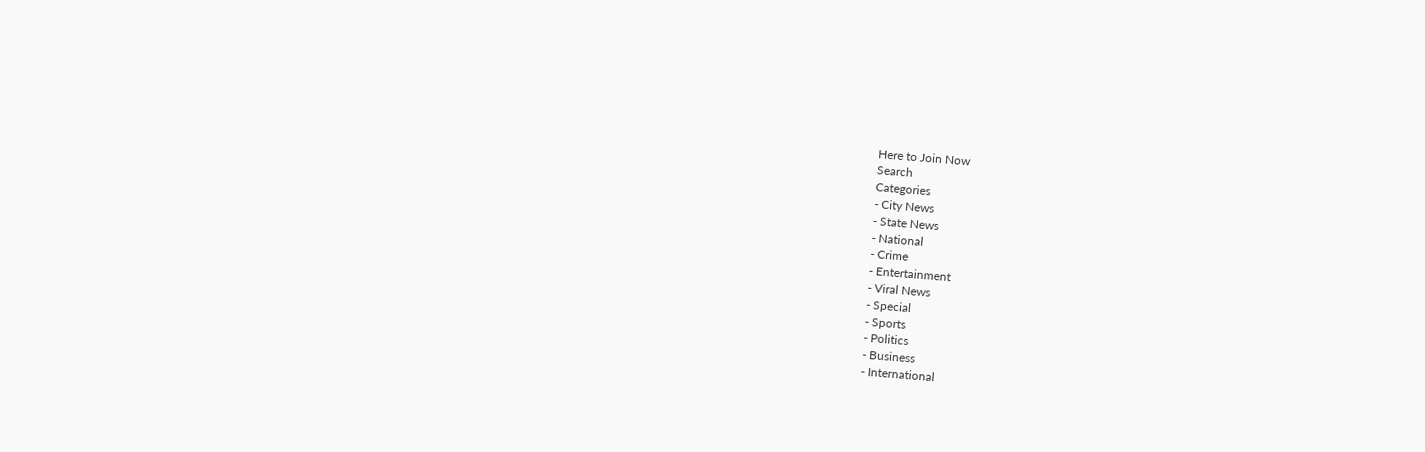Here to Join Now
Search
Categories
- City News
- State News
- National
- Crime
- Entertainment
- Viral News
- Special
- Sports
- Politics
- Business
- International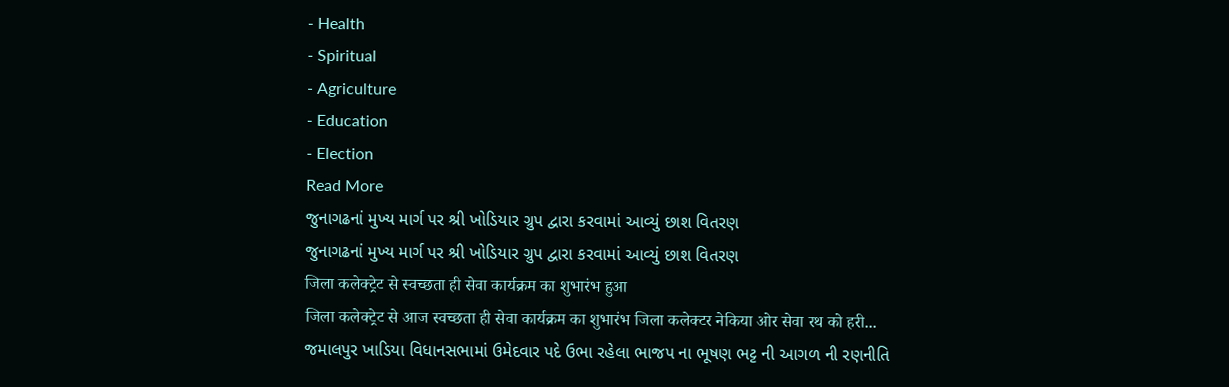- Health
- Spiritual
- Agriculture
- Education
- Election
Read More
જુનાગઢનાં મુખ્ય માર્ગ પર શ્રી ખોડિયાર ગ્રુપ દ્વારા કરવામાં આવ્યું છાશ વિતરણ
જુનાગઢનાં મુખ્ય માર્ગ પર શ્રી ખોડિયાર ગ્રુપ દ્વારા કરવામાં આવ્યું છાશ વિતરણ
जिला कलेक्ट्रेट से स्वच्छता ही सेवा कार्यक्रम का शुभारंभ हुआ
जिला कलेक्ट्रेट से आज स्वच्छता ही सेवा कार्यक्रम का शुभारंभ जिला कलेक्टर नेकिया ओर सेवा रथ को हरी...
જમાલપુર ખાડિયા વિધાનસભામાં ઉમેદવાર પદે ઉભા રહેલા ભાજપ ના ભૂષણ ભટ્ટ ની આગળ ની રણનીતિ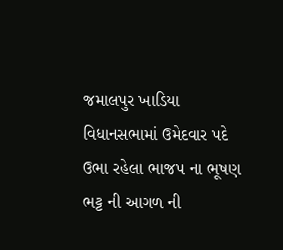જમાલપુર ખાડિયા વિધાનસભામાં ઉમેદવાર પદે ઉભા રહેલા ભાજપ ના ભૂષણ ભટ્ટ ની આગળ ની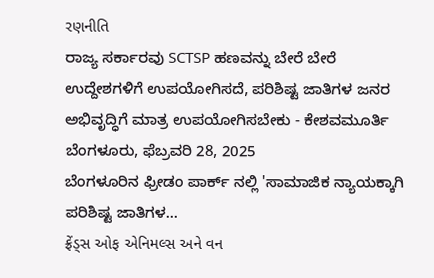રણનીતિ
ರಾಜ್ಯ ಸರ್ಕಾರವು SCTSP ಹಣವನ್ನು ಬೇರೆ ಬೇರೆ ಉದ್ದೇಶಗಳಿಗೆ ಉಪಯೋಗಿಸದೆ, ಪರಿಶಿಷ್ಟ ಜಾತಿಗಳ ಜನರ ಅಭಿವೃದ್ಧಿಗೆ ಮಾತ್ರ ಉಪಯೋಗಿಸಬೇಕು - ಕೇಶವಮೂರ್ತಿ
ಬೆಂಗಳೂರು, ಫೆಬ್ರವರಿ 28, 2025
ಬೆಂಗಳೂರಿನ ಫ್ರೀಡಂ ಪಾರ್ಕ್ ನಲ್ಲಿ 'ಸಾಮಾಜಿಕ ನ್ಯಾಯಕ್ಕಾಗಿ ಪರಿಶಿಷ್ಟ ಜಾತಿಗಳ...
ફ્રેંડ્સ ઓફ એનિમલ્સ અને વન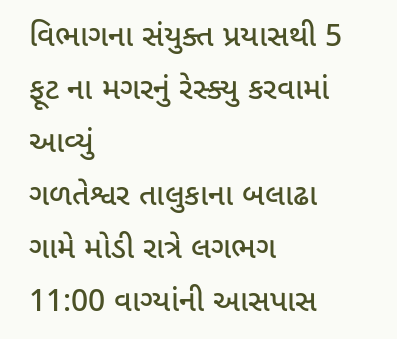વિભાગના સંયુક્ત પ્રયાસથી 5 ફૂટ ના મગરનું રેસ્ક્યુ કરવામાં આવ્યું
ગળતેશ્વર તાલુકાના બલાઢા ગામે મોડી રાત્રે લગભગ 11:00 વાગ્યાંની આસપાસ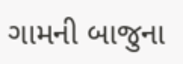ગામની બાજુના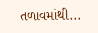તળાવમાંથી...